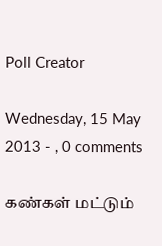Poll Creator

Wednesday, 15 May 2013 - , 0 comments

கண்கள் மட்டும்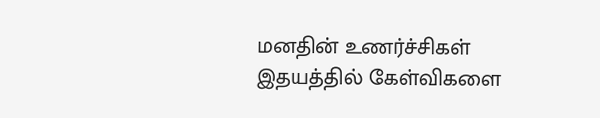மனதின் உணர்ச்சிகள்
இதயத்தில் கேள்விகளை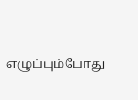எழுப்பும்போது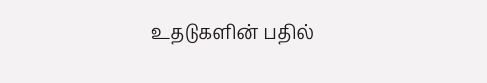உதடுகளின் பதில்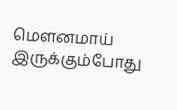மௌனமாய் இருக்கும்போது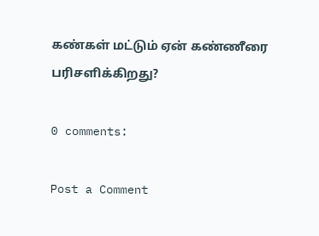கண்கள் மட்டும் ஏன் கண்ணீரை பரிசளிக்கிறது?

0 comments:

Post a Comment